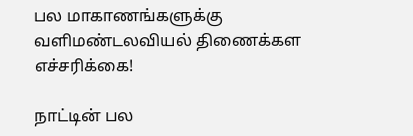பல மாகாணங்களுக்கு வளிமண்டலவியல் திணைக்கள எச்சரிக்கை!

நாட்டின் பல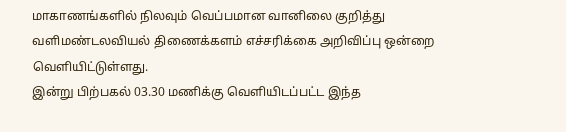மாகாணங்களில் நிலவும் வெப்பமான வானிலை குறித்து வளிமண்டலவியல் திணைக்களம் எச்சரிக்கை அறிவிப்பு ஒன்றை வெளியிட்டுள்ளது.
இன்று பிற்பகல் 03.30 மணிக்கு வெளியிடப்பட்ட இந்த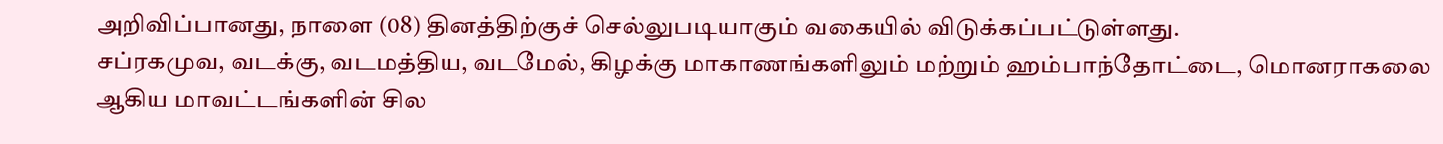அறிவிப்பானது, நாளை (08) தினத்திற்குச் செல்லுபடியாகும் வகையில் விடுக்கப்பட்டுள்ளது.
சப்ரகமுவ, வடக்கு, வடமத்திய, வடமேல், கிழக்கு மாகாணங்களிலும் மற்றும் ஹம்பாந்தோட்டை, மொனராகலை ஆகிய மாவட்டங்களின் சில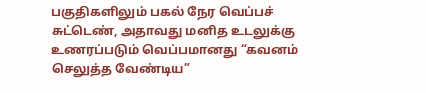பகுதிகளிலும் பகல் நேர வெப்பச் சுட்டெண், அதாவது மனித உடலுக்கு உணரப்படும் வெப்பமானது “கவனம் செலுத்த வேண்டிய”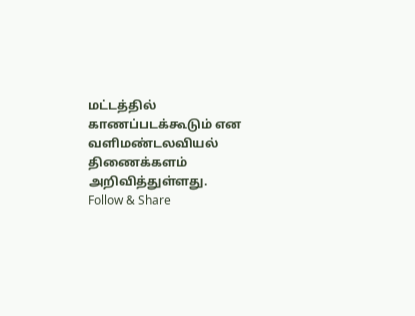மட்டத்தில் காணப்படக்கூடும் என வளிமண்டலவியல் திணைக்களம் அறிவித்துள்ளது.
Follow & Share